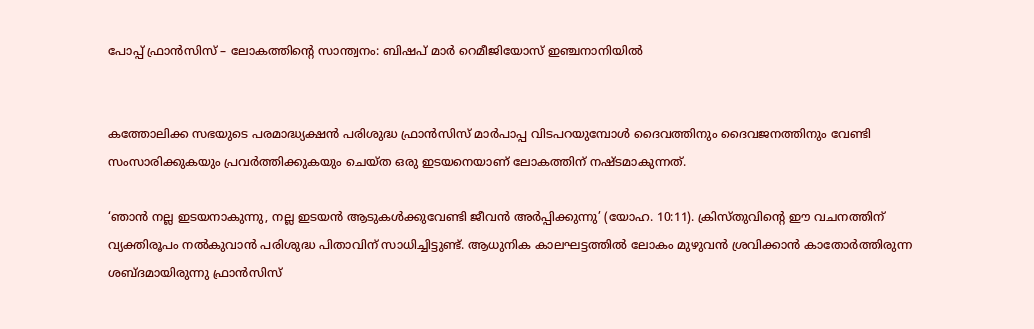പോപ്പ് ഫ്രാന്‍സിസ് – ലോകത്തിന്റെ സാന്ത്വനം: ബിഷപ് മാര്‍ റെമീജിയോസ് ഇഞ്ചനാനിയില്‍


കത്തോലിക്ക സഭയുടെ പരമാദ്ധ്യക്ഷന്‍ പരിശുദ്ധ ഫ്രാന്‍സിസ് മാര്‍പാപ്പ വിടപറയുമ്പോള്‍ ദൈവത്തിനും ദൈവജനത്തിനും വേണ്ടി സംസാരിക്കുകയും പ്രവര്‍ത്തിക്കുകയും ചെയ്ത ഒരു ഇടയനെയാണ് ലോകത്തിന് നഷ്ടമാകുന്നത്.

‘ഞാന്‍ നല്ല ഇടയനാകുന്നു, നല്ല ഇടയന്‍ ആടുകള്‍ക്കുവേണ്ടി ജീവന്‍ അര്‍പ്പിക്കുന്നു’ (യോഹ. 10:11). ക്രിസ്തുവിന്റെ ഈ വചനത്തിന് വ്യക്തിരൂപം നല്‍കുവാന്‍ പരിശുദ്ധ പിതാവിന് സാധിച്ചിട്ടുണ്ട്. ആധുനിക കാലഘട്ടത്തില്‍ ലോകം മുഴുവന്‍ ശ്രവിക്കാന്‍ കാതോര്‍ത്തിരുന്ന ശബ്ദമായിരുന്നു ഫ്രാന്‍സിസ്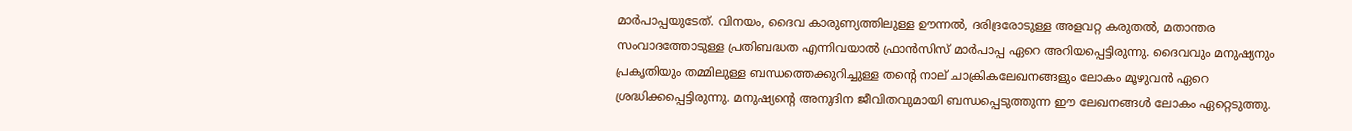മാര്‍പാപ്പയുടേത്. വിനയം, ദൈവ കാരുണ്യത്തിലുള്ള ഊന്നല്‍, ദരിദ്രരോടുള്ള അളവറ്റ കരുതല്‍, മതാന്തര സംവാദത്തോടുള്ള പ്രതിബദ്ധത എന്നിവയാല്‍ ഫ്രാന്‍സിസ് മാര്‍പാപ്പ ഏറെ അറിയപ്പെട്ടിരുന്നു. ദൈവവും മനുഷ്യനും പ്രകൃതിയും തമ്മിലുള്ള ബന്ധത്തെക്കുറിച്ചുള്ള തന്റെ നാല് ചാക്രികലേഖനങ്ങളും ലോകം മൂഴുവന്‍ ഏറെ ശ്രദ്ധിക്കപ്പെട്ടിരുന്നു. മനുഷ്യന്റെ അനുദിന ജീവിതവുമായി ബന്ധപ്പെടുത്തുന്ന ഈ ലേഖനങ്ങള്‍ ലോകം ഏറ്റെടുത്തു.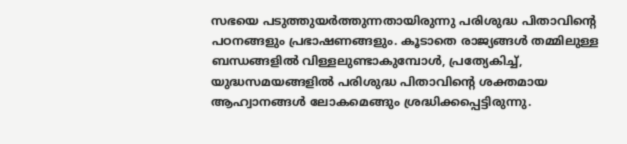സഭയെ പടുത്തുയര്‍ത്തുന്നതായിരുന്നു പരിശുദ്ധ പിതാവിന്റെ പഠനങ്ങളും പ്രഭാഷണങ്ങളും. കൂടാതെ രാജ്യങ്ങള്‍ തമ്മിലുള്ള ബന്ധങ്ങളില്‍ വിള്ളലുണ്ടാകുമ്പോള്‍, പ്രത്യേകിച്ച്, യുദ്ധസമയങ്ങളില്‍ പരിശുദ്ധ പിതാവിന്റെ ശക്തമായ ആഹ്വാനങ്ങള്‍ ലോകമെങ്ങും ശ്രദ്ധിക്കപ്പെട്ടിരുന്നു.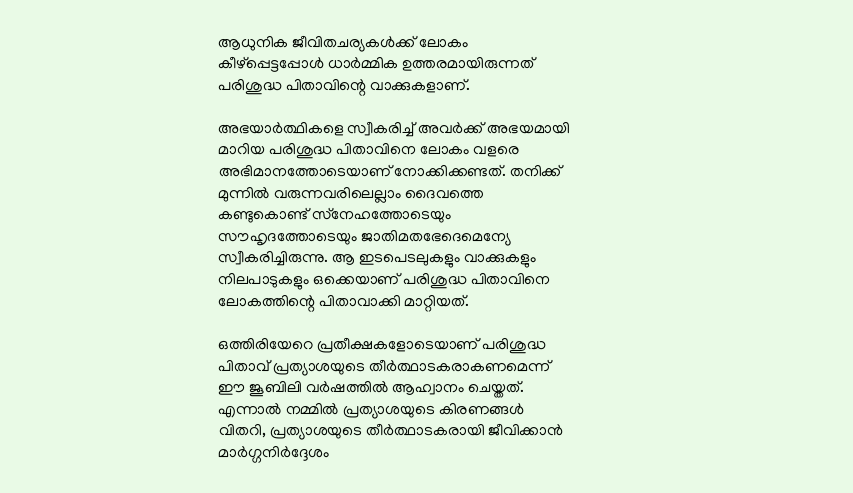ആധുനിക ജീവിതചര്യകള്‍ക്ക് ലോകം കീഴ്‌പ്പെട്ടപ്പോള്‍ ധാര്‍മ്മിക ഉത്തരമായിരുന്നത് പരിശുദ്ധ പിതാവിന്റെ വാക്കുകളാണ്.

അഭയാര്‍ത്ഥികളെ സ്വീകരിച്ച് അവര്‍ക്ക് അഭയമായി മാറിയ പരിശുദ്ധ പിതാവിനെ ലോകം വളരെ അഭിമാനത്തോടെയാണ് നോക്കിക്കണ്ടത്. തനിക്ക് മുന്നില്‍ വരുന്നവരിലെല്ലാം ദൈവത്തെ കണ്ടുകൊണ്ട് സ്‌നേഹത്തോടെയും സൗഹൃദത്തോടെയും ജാതിമതഭേദെമെന്യേ സ്വീകരിച്ചിരുന്നു. ആ ഇടപെടലുകളും വാക്കുകളും നിലപാടുകളും ഒക്കെയാണ് പരിശുദ്ധ പിതാവിനെ ലോകത്തിന്റെ പിതാവാക്കി മാറ്റിയത്.

ഒത്തിരിയേറെ പ്രതീക്ഷകളോടെയാണ് പരിശുദ്ധ പിതാവ് പ്രത്യാശയുടെ തീര്‍ത്ഥാടകരാകണമെന്ന് ഈ ജൂബിലി വര്‍ഷത്തില്‍ ആഹ്വാനം ചെയ്തത്. എന്നാല്‍ നമ്മില്‍ പ്രത്യാശയുടെ കിരണങ്ങള്‍ വിതറി, പ്രത്യാശയുടെ തീര്‍ത്ഥാടകരായി ജീവിക്കാന്‍ മാര്‍ഗ്ഗനിര്‍ദ്ദേശം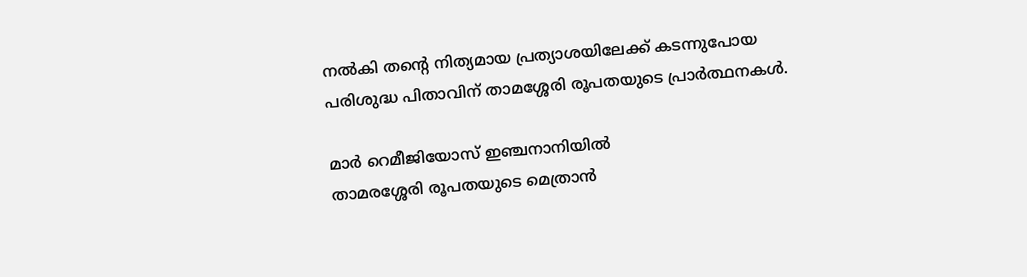നല്‍കി തന്റെ നിത്യമായ പ്രത്യാശയിലേക്ക് കടന്നുപോയ പരിശുദ്ധ പിതാവിന് താമശ്ശേരി രൂപതയുടെ പ്രാര്‍ത്ഥനകള്‍.

മാര്‍ റെമീജിയോസ് ഇഞ്ചനാനിയില്‍
താമരശ്ശേരി രൂപതയുടെ മെത്രാന്‍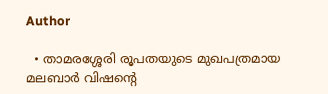Author

  • താമരശ്ശേരി രൂപതയുടെ മുഖപത്രമായ മലബാര്‍ വിഷന്റെ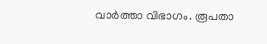വാര്‍ത്താ വിഭാഗം. രൂപതാ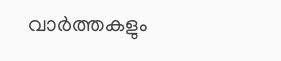വാര്‍ത്തകളും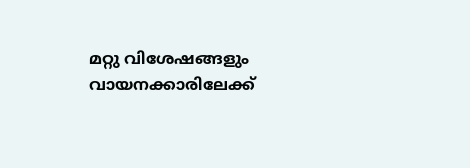മറ്റു വിശേഷങ്ങളും വായനക്കാരിലേക്ക്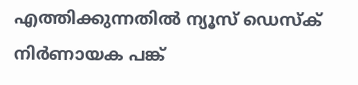എത്തിക്കുന്നതില്‍ ന്യൂസ് ഡെസ്‌ക് നിര്‍ണായക പങ്ക്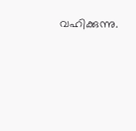വഹിക്കുന്നു.